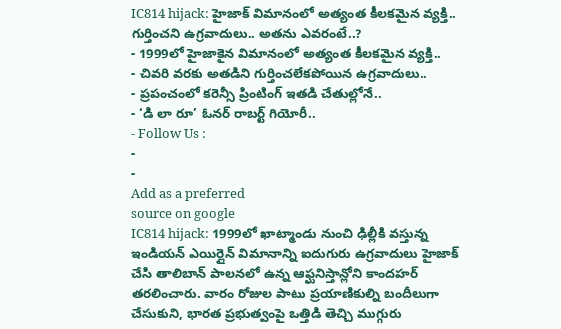IC814 hijack: హైజాక్ విమానంలో అత్యంత కీలకమైన వ్యక్తి.. గుర్తించని ఉగ్రవాదులు.. అతను ఎవరంటే..?
- 1999లో హైజాకైన విమానంలో అత్యంత కీలకమైన వ్యక్తి..
- చివరి వరకు అతడిని గుర్తించలేకపోయిన ఉగ్రవాదులు..
- ప్రపంచంలో కరెన్సీ ప్రింటింగ్ ఇతడి చేతుల్లోనే..
- ‘డి లా రూ’ ఓనర్ రాబర్ట్ గియోరీ..
- Follow Us :
-
-
Add as a preferred
source on google
IC814 hijack: 1999లో ఖాట్మాండు నుంచి ఢిల్లీకి వస్తున్న ఇండియన్ ఎయిర్లైన్ విమానాన్ని ఐదుగురు ఉగ్రవాదులు హైజాక్ చేసి తాలిబాన్ పాలనలో ఉన్న ఆఫ్ఘనిస్తాన్లోని కాందహర్ తరలించారు. వారం రోజుల పాటు ప్రయాణికుల్ని బందీలుగా చేసుకుని, భారత ప్రభుత్వంపై ఒత్తిడి తెచ్చి ముగ్గురు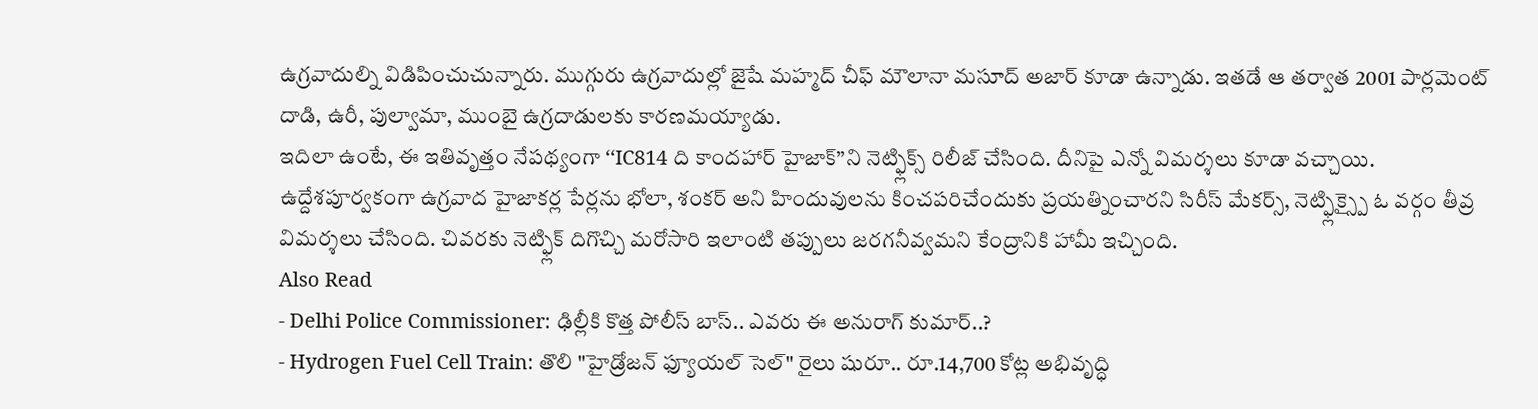ఉగ్రవాదుల్ని విడిపించుచున్నారు. ముగ్గురు ఉగ్రవాదుల్లో జైషే మహ్మద్ చీఫ్ మౌలానా మసూద్ అజార్ కూడా ఉన్నాడు. ఇతడే ఆ తర్వాత 2001 పార్లమెంట్ దాడి, ఉరీ, పుల్వామా, ముంబై ఉగ్రదాడులకు కారణమయ్యాడు.
ఇదిలా ఉంటే, ఈ ఇతివృత్తం నేపథ్యంగా ‘‘IC814 ది కాందహార్ హైజాక్’’ని నెట్ఫ్లిక్స్ రిలీజ్ చేసింది. దీనిపై ఎన్నో విమర్శలు కూడా వచ్చాయి. ఉద్దేశపూర్వకంగా ఉగ్రవాద హైజాకర్ల పేర్లను భోలా, శంకర్ అని హిందువులను కించపరిచేందుకు ప్రయత్నించారని సిరీస్ మేకర్స్, నెట్ఫ్లిక్స్పై ఓ వర్గం తీవ్ర విమర్శలు చేసింది. చివరకు నెట్ఫ్లిక్ దిగొచ్చి మరోసారి ఇలాంటి తప్పులు జరగనీవ్వమని కేంద్రానికి హామీ ఇచ్చింది.
Also Read
- Delhi Police Commissioner: ఢిల్లీకి కొత్త పోలీస్ బాస్.. ఎవరు ఈ అనురాగ్ కుమార్..?
- Hydrogen Fuel Cell Train: తొలి "హైడ్రోజన్ ఫ్యూయల్ సెల్" రైలు షురూ.. రూ.14,700 కోట్ల అభివృద్ధి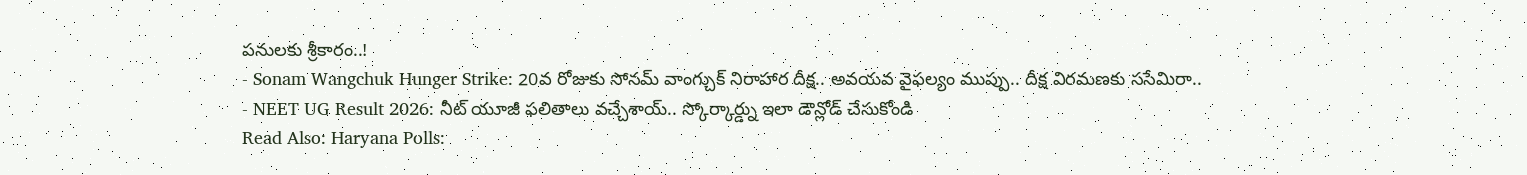పనులకు శ్రీకారం..!
- Sonam Wangchuk Hunger Strike: 20వ రోజుకు సోనమ్ వాంగ్చుక్ నిరాహార దీక్ష.. అవయవ వైఫల్యం ముప్పు.. దీక్ష విరమణకు ససేమిరా..
- NEET UG Result 2026: నీట్ యూజీ ఫలితాలు వచ్చేశాయ్.. స్కోర్కార్డ్ను ఇలా డౌన్లోడ్ చేసుకోండి
Read Also: Haryana Polls: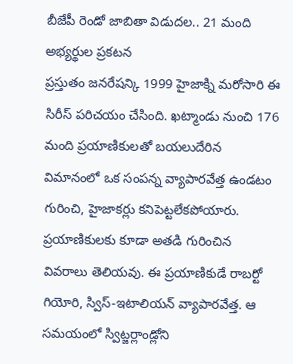బీజేపీ రెండో జాబితా విడుదల.. 21 మంది అభ్యర్థుల ప్రకటన
ప్రస్తుతం జనరేషన్కి 1999 హైజాక్ని మరోసారి ఈ సిరీస్ పరిచయం చేసింది. ఖట్మాండు నుంచి 176 మంది ప్రయాణికులతో బయలుదేరిన విమానంలో ఒక సంపన్న వ్యాపారవేత్త ఉండటం గురించి, హైజాకర్లు కనిపెట్టలేకపోయారు. ప్రయాణికులకు కూడా అతడి గురించిన వివరాలు తెలియవు. ఈ ప్రయాణికుడే రాబర్టో గియోరి, స్విస్-ఇటాలియన్ వ్యాపారవేత్త. ఆ సమయంలో స్విట్జర్లాండ్లోని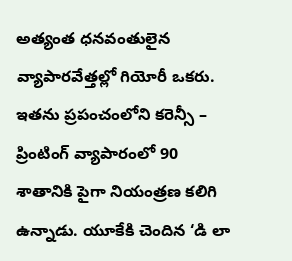అత్యంత ధనవంతులైన వ్యాపారవేత్తల్లో గియోరీ ఒకరు. ఇతను ప్రపంచంలోని కరెన్సీ – ప్రింటింగ్ వ్యాపారంలో 90 శాతానికి పైగా నియంత్రణ కలిగి ఉన్నాడు. యూకేకి చెందిన ‘డి లా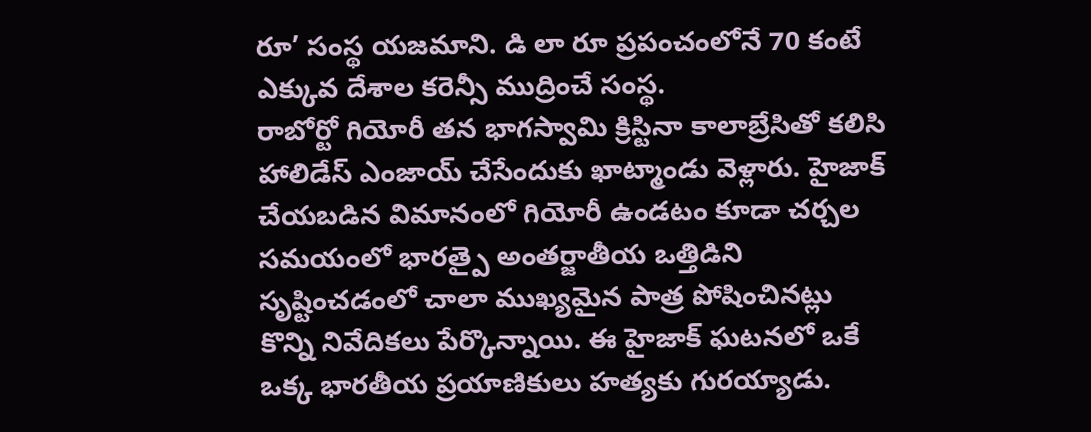రూ’ సంస్థ యజమాని. డి లా రూ ప్రపంచంలోనే 70 కంటే ఎక్కువ దేశాల కరెన్సీ ముద్రించే సంస్థ.
రాబోర్టో గియోరీ తన భాగస్వామి క్రిస్టినా కాలాబ్రేసితో కలిసి హాలిడేస్ ఎంజాయ్ చేసేందుకు ఖాట్మాండు వెళ్లారు. హైజాక్ చేయబడిన విమానంలో గియోరీ ఉండటం కూడా చర్చల సమయంలో భారత్పై అంతర్జాతీయ ఒత్తిడిని సృష్టించడంలో చాలా ముఖ్యమైన పాత్ర పోషించినట్లు కొన్ని నివేదికలు పేర్కొన్నాయి. ఈ హైజాక్ ఘటనలో ఒకే ఒక్క భారతీయ ప్రయాణికులు హత్యకు గురయ్యాడు.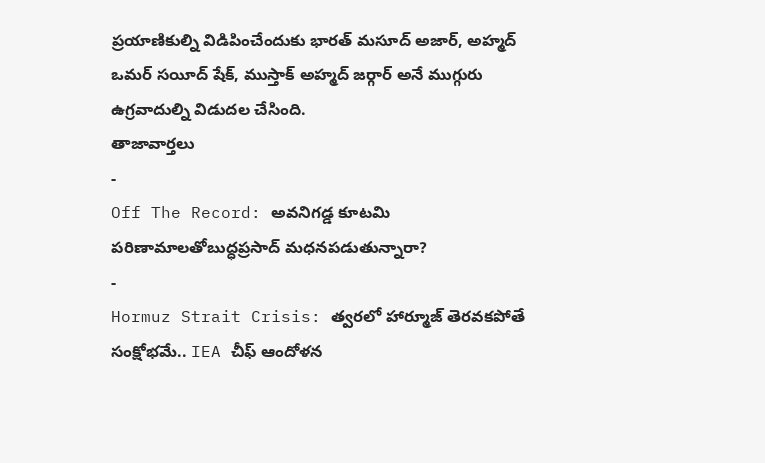ప్రయాణికుల్ని విడిపించేందుకు భారత్ మసూద్ అజార్, అహ్మద్ ఒమర్ సయీద్ షేక్, ముస్తాక్ అహ్మద్ జర్గార్ అనే ముగ్గురు ఉగ్రవాదుల్ని విడుదల చేసింది.
తాజావార్తలు
-
Off The Record: అవనిగడ్డ కూటమి పరిణామాలతోబుద్ధప్రసాద్ మధనపడుతున్నారా?
-
Hormuz Strait Crisis: త్వరలో హార్మూజ్ తెరవకపోతే సంక్షోభమే.. IEA చీఫ్ ఆందోళన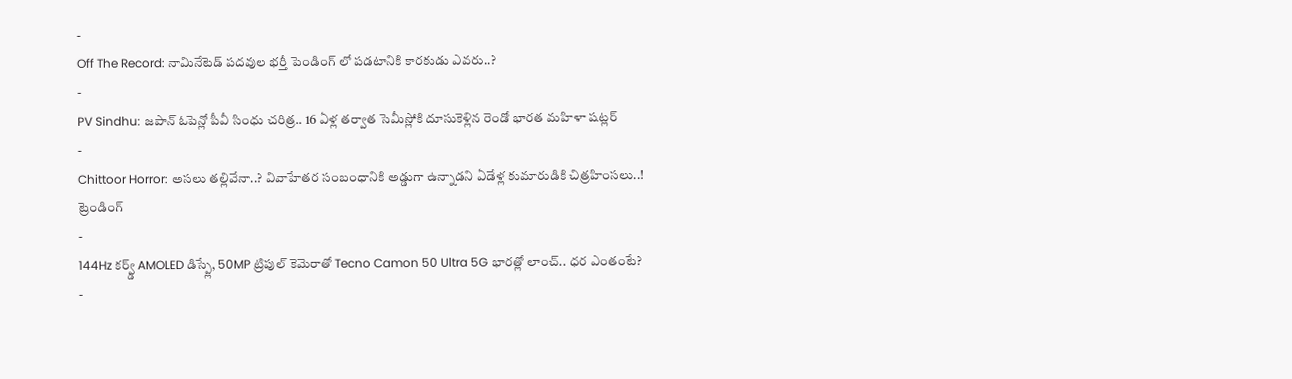-
Off The Record: నామినేటెడ్ పదవుల భర్తీ పెండింగ్ లో పడటానికి కారకుడు ఎవరు..?
-
PV Sindhu: జపాన్ ఓపెన్లో పీవీ సింధు చరిత్ర.. 16 ఏళ్ల తర్వాత సెమీస్లోకి దూసుకెళ్లిన రెండో భారత మహిళా షట్లర్
-
Chittoor Horror: అసలు తల్లివేనా..? వివాహేతర సంబంధానికి అడ్డుగా ఉన్నాడని ఏడేళ్ల కుమారుడికి చిత్రహింసలు..!
ట్రెండింగ్
-
144Hz కర్వ్డ్ AMOLED డిస్ప్లే, 50MP ట్రిపుల్ కెమెరాతో Tecno Camon 50 Ultra 5G భారత్లో లాంచ్.. ధర ఎంతంటే?
-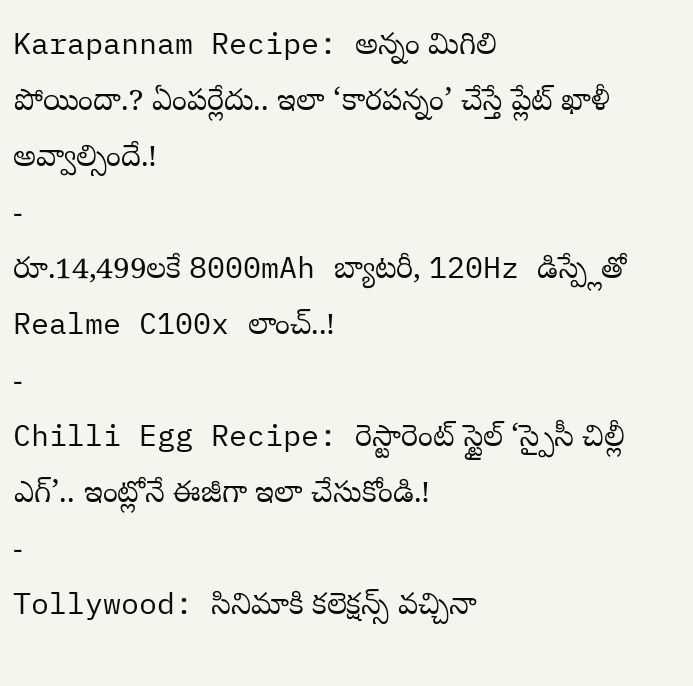Karapannam Recipe: అన్నం మిగిలి పోయిందా.? ఏంపర్లేదు.. ఇలా ‘కారపన్నం’ చేస్తే ప్లేట్ ఖాళీ అవ్వాల్సిందే.!
-
రూ.14,499లకే 8000mAh బ్యాటరీ, 120Hz డిస్ప్లేతో Realme C100x లాంచ్..!
-
Chilli Egg Recipe: రెస్టారెంట్ స్టైల్ ‘స్పైసీ చిల్లీ ఎగ్’.. ఇంట్లోనే ఈజీగా ఇలా చేసుకోండి.!
-
Tollywood: సినిమాకి కలెక్షన్స్ వచ్చినా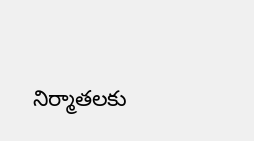నిర్మాతలకు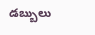డబ్బులు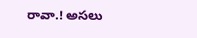రావా.! అసలు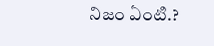నిజం ఏంటి.?